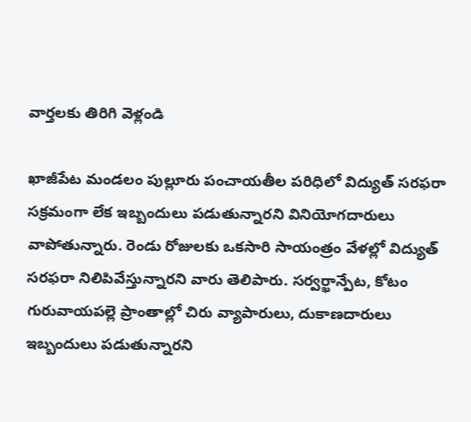వార్తలకు తిరిగి వెళ్లండి

ఖాజీపేట మండలం పుల్లూరు పంచాయతీల పరిధిలో విద్యుత్ సరఫరా సక్రమంగా లేక ఇబ్బందులు పడుతున్నారని వినియోగదారులు వాపోతున్నారు. రెండు రోజులకు ఒకసారి సాయంత్రం వేళల్లో విద్యుత్ సరఫరా నిలిపివేస్తున్నారని వారు తెలిపారు. సర్వర్ఖాన్పేట, కోటం గురువాయపల్లె ప్రాంతాల్లో చిరు వ్యాపారులు, దుకాణదారులు ఇబ్బందులు పడుతున్నారని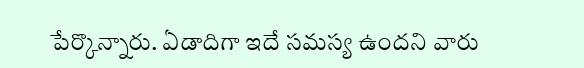పేర్కొన్నారు. ఏడాదిగా ఇదే సమస్య ఉందని వారు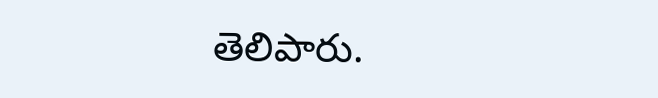తెలిపారు.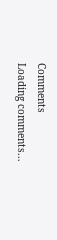Comments
Loading comments...